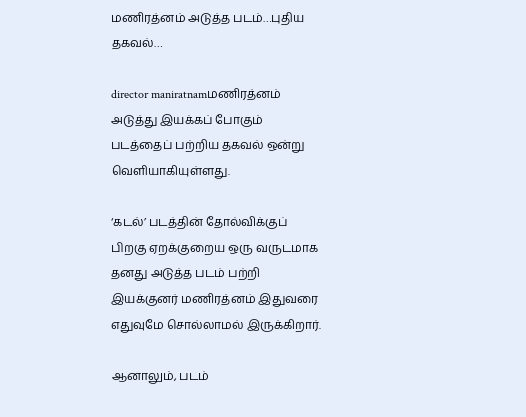மணிரத்னம் அடுத்த படம்…புதிய தகவல்…

director maniratnamமணிரத்னம் அடுத்து இயக்கப் போகும் படத்தைப் பற்றிய தகவல் ஒன்று வெளியாகியுள்ளது.

‘கடல்’ படத்தின் தோல்விக்குப் பிறகு ஏறக்குறைய ஒரு வருடமாக தனது அடுத்த படம் பற்றி இயக்குனர் மணிரத்னம் இதுவரை எதுவுமே சொல்லாமல் இருக்கிறார்.

ஆனாலும், படம்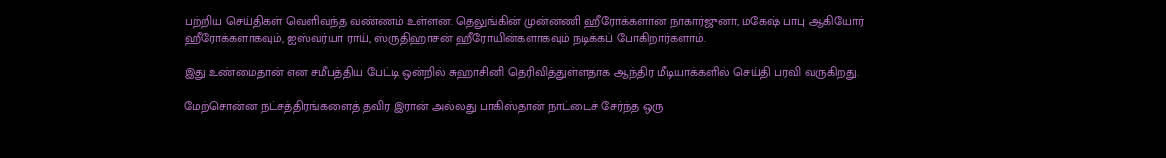பற்றிய செய்திகள் வெளிவந்த வண்ணம் உள்ளன. தெலுங்கின் முன்னணி ஹீரோக்களான நாகார்ஜுனா, மகேஷ் பாபு ஆகியோர் ஹீரோக்களாகவும், ஐஸ்வர்யா ராய், ஸ்ருதிஹாசன் ஹீரோயின்களாகவும் நடிக்கப் போகிறார்களாம்.

இது உண்மைதான் என சமீபத்திய பேட்டி ஒன்றில் சுஹாசினி தெரிவித்துள்ளதாக ஆந்திர மீடியாக்களில் செய்தி பரவி வருகிறது.

மேற்சொன்ன நட்சத்திரங்களைத் தவிர இரான் அல்லது பாகிஸ்தான் நாட்டைச் சேர்ந்த ஒரு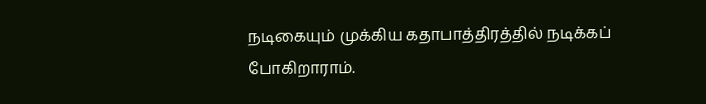நடிகையும் முக்கிய கதாபாத்திரத்தில் நடிக்கப் போகிறாராம்.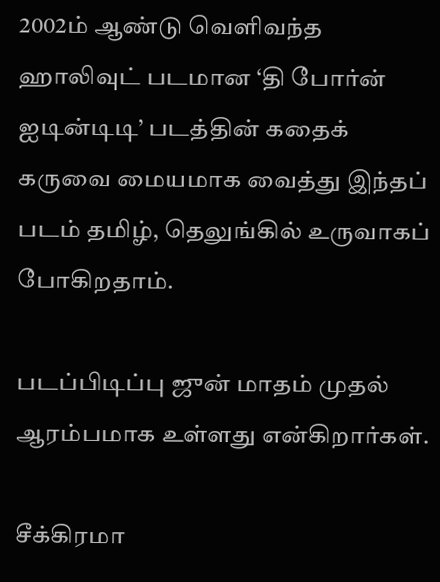2002ம் ஆண்டு வெளிவந்த ஹாலிவுட் படமான ‘தி போர்ன் ஐடின்டிடி’ படத்தின் கதைக் கருவை மையமாக வைத்து இந்தப் படம் தமிழ், தெலுங்கில் உருவாகப் போகிறதாம்.

படப்பிடிப்பு ஜுன் மாதம் முதல் ஆரம்பமாக உள்ளது என்கிறார்கள்.

சீக்கிரமா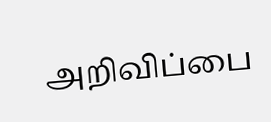அறிவிப்பை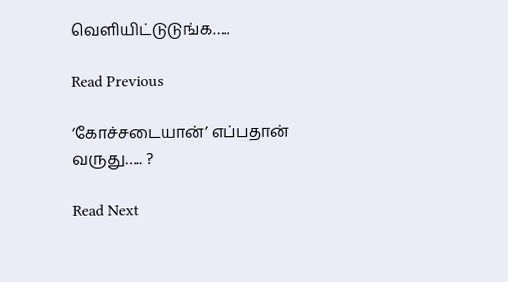வெளியிட்டுடுங்க…..

Read Previous

‘கோச்சடையான்’ எப்பதான் வருது….. ?

Read Next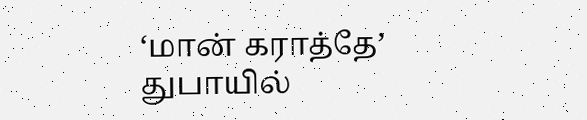‘மான் கராத்தே’ துபாயில்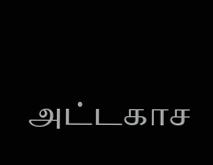அட்டகாச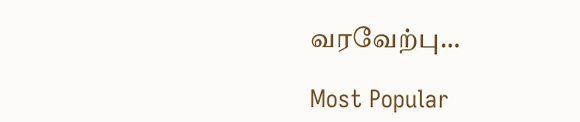வரவேற்பு…

Most Popular